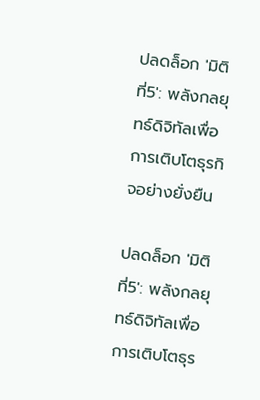ปลดล็อก 'มิติที่5': พลังกลยุทธ์ดิจิทัลเพื่อการเติบโตธุรกิจอย่างยั่งยืน

ปลดล็อก 'มิติที่5': พลังกลยุทธ์ดิจิทัลเพื่อการเติบโตธุร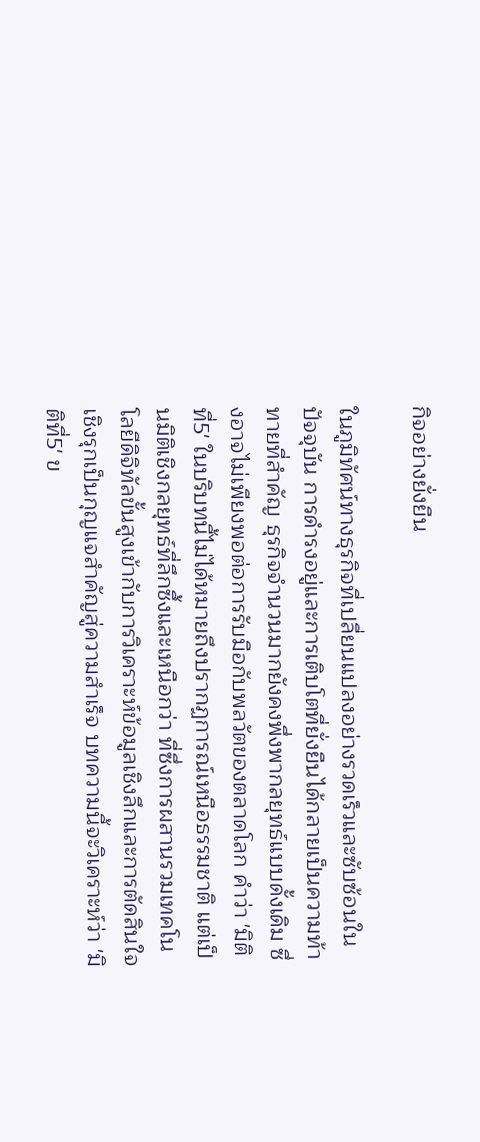กิจอย่างยั่งยืน

ในภูมิทัศน์ทางธุรกิจที่เปลี่ยนแปลงอย่างรวดเร็วและซับซ้อนในปัจจุบัน การดำรงอยู่และการเติบโตที่ยั่งยืนได้กลายเป็นความท้าทายที่สำคัญ ธุรกิจจำนวนมากยังคงพึ่งพากลยุทธ์แบบดั้งเดิม ซึ่งอาจไม่เพียงพอต่อการรับมือกับพลวัตของตลาดโลก คำว่า 'มิติที่5' ในบริบทนี้ไม่ได้หมายถึงปรากฏการณ์เหนือธรรมชาติ แต่เป็นมิติเชิงกลยุทธ์ที่ลึกซึ้งและเหนือกว่า ที่ซึ่งการผสานรวมเทคโนโลยีดิจิทัลขั้นสูงเข้ากับการวิเคราะห์ข้อมูลเชิงลึกและการตัดสินใจเชิงรุกเป็นกุญแจสำคัญสู่ความสำเร็จ บทความนี้จะวิเคราะห์ว่า 'มิติที่5' ข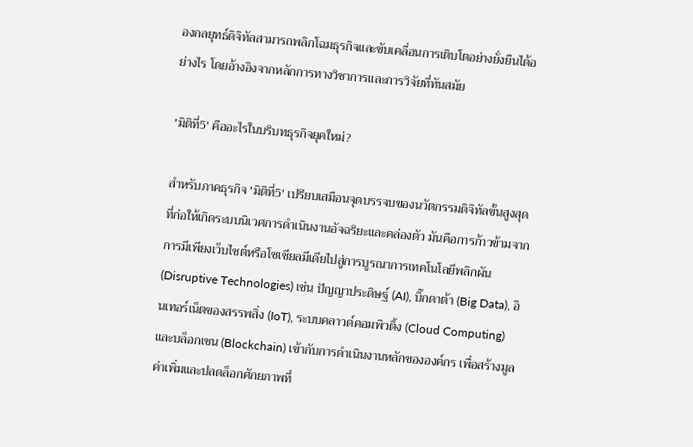องกลยุทธ์ดิจิทัลสามารถพลิกโฉมธุรกิจและขับเคลื่อนการเติบโตอย่างยั่งยืนได้อย่างไร โดยอ้างอิงจากหลักการทางวิชาการและการวิจัยที่ทันสมัย

'มิติที่5' คืออะไรในบริบทธุรกิจยุคใหม่?

สำหรับภาคธุรกิจ 'มิติที่5' เปรียบเสมือนจุดบรรจบของนวัตกรรมดิจิทัลขั้นสูงสุดที่ก่อให้เกิดระบบนิเวศการดำเนินงานอัจฉริยะและคล่องตัว มันคือการก้าวข้ามจากการมีเพียงเว็บไซต์หรือโซเชียลมีเดียไปสู่การบูรณาการเทคโนโลยีพลิกผัน (Disruptive Technologies) เช่น ปัญญาประดิษฐ์ (AI), บิ๊กดาต้า (Big Data), อินเทอร์เน็ตของสรรพสิ่ง (IoT), ระบบคลาวด์คอมพิวติ้ง (Cloud Computing) และบล็อกเชน (Blockchain) เข้ากับการดำเนินงานหลักขององค์กร เพื่อสร้างมูลค่าเพิ่มและปลดล็อกศักยภาพที่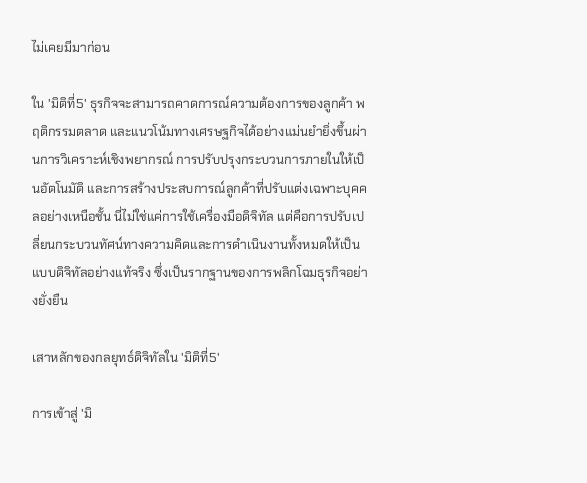ไม่เคยมีมาก่อน

ใน 'มิติที่5' ธุรกิจจะสามารถคาดการณ์ความต้องการของลูกค้า พฤติกรรมตลาด และแนวโน้มทางเศรษฐกิจได้อย่างแม่นยำยิ่งขึ้นผ่านการวิเคราะห์เชิงพยากรณ์ การปรับปรุงกระบวนการภายในให้เป็นอัตโนมัติ และการสร้างประสบการณ์ลูกค้าที่ปรับแต่งเฉพาะบุคคลอย่างเหนือชั้น นี่ไม่ใช่แค่การใช้เครื่องมือดิจิทัล แต่คือการปรับเปลี่ยนกระบวนทัศน์ทางความคิดและการดำเนินงานทั้งหมดให้เป็นแบบดิจิทัลอย่างแท้จริง ซึ่งเป็นรากฐานของการพลิกโฉมธุรกิจอย่างยั่งยืน

เสาหลักของกลยุทธ์ดิจิทัลใน 'มิติที่5'

การเข้าสู่ 'มิ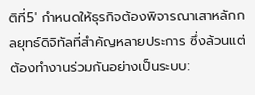ติที่5' กำหนดให้ธุรกิจต้องพิจารณาเสาหลักกลยุทธ์ดิจิทัลที่สำคัญหลายประการ ซึ่งล้วนแต่ต้องทำงานร่วมกันอย่างเป็นระบบ: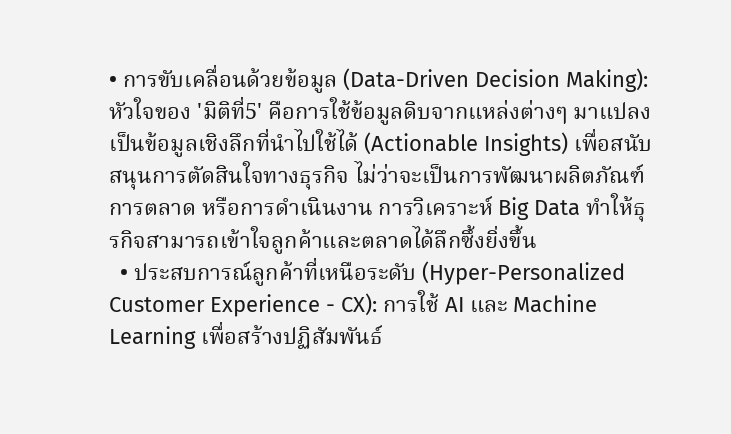• การขับเคลื่อนด้วยข้อมูล (Data-Driven Decision Making): หัวใจของ 'มิติที่5' คือการใช้ข้อมูลดิบจากแหล่งต่างๆ มาแปลงเป็นข้อมูลเชิงลึกที่นำไปใช้ได้ (Actionable Insights) เพื่อสนับสนุนการตัดสินใจทางธุรกิจ ไม่ว่าจะเป็นการพัฒนาผลิตภัณฑ์ การตลาด หรือการดำเนินงาน การวิเคราะห์ Big Data ทำให้ธุรกิจสามารถเข้าใจลูกค้าและตลาดได้ลึกซึ้งยิ่งขึ้น
  • ประสบการณ์ลูกค้าที่เหนือระดับ (Hyper-Personalized Customer Experience - CX): การใช้ AI และ Machine Learning เพื่อสร้างปฏิสัมพันธ์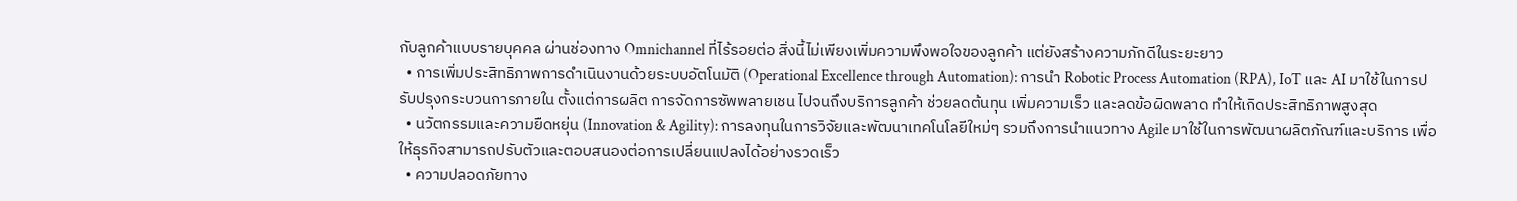กับลูกค้าแบบรายบุคคล ผ่านช่องทาง Omnichannel ที่ไร้รอยต่อ สิ่งนี้ไม่เพียงเพิ่มความพึงพอใจของลูกค้า แต่ยังสร้างความภักดีในระยะยาว
  • การเพิ่มประสิทธิภาพการดำเนินงานด้วยระบบอัตโนมัติ (Operational Excellence through Automation): การนำ Robotic Process Automation (RPA), IoT และ AI มาใช้ในการปรับปรุงกระบวนการภายใน ตั้งแต่การผลิต การจัดการซัพพลายเชน ไปจนถึงบริการลูกค้า ช่วยลดต้นทุน เพิ่มความเร็ว และลดข้อผิดพลาด ทำให้เกิดประสิทธิภาพสูงสุด
  • นวัตกรรมและความยืดหยุ่น (Innovation & Agility): การลงทุนในการวิจัยและพัฒนาเทคโนโลยีใหม่ๆ รวมถึงการนำแนวทาง Agile มาใช้ในการพัฒนาผลิตภัณฑ์และบริการ เพื่อให้ธุรกิจสามารถปรับตัวและตอบสนองต่อการเปลี่ยนแปลงได้อย่างรวดเร็ว
  • ความปลอดภัยทาง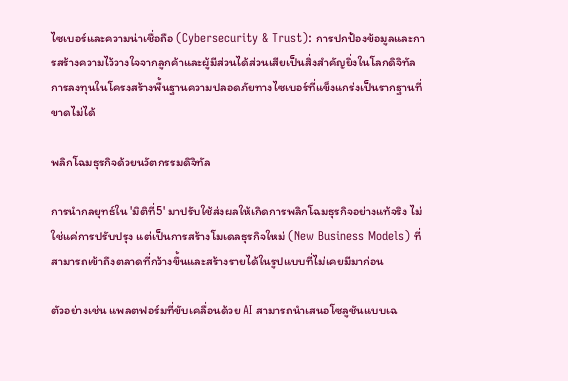ไซเบอร์และความน่าเชื่อถือ (Cybersecurity & Trust): การปกป้องข้อมูลและการสร้างความไว้วางใจจากลูกค้าและผู้มีส่วนได้ส่วนเสียเป็นสิ่งสำคัญยิ่งในโลกดิจิทัล การลงทุนในโครงสร้างพื้นฐานความปลอดภัยทางไซเบอร์ที่แข็งแกร่งเป็นรากฐานที่ขาดไม่ได้

พลิกโฉมธุรกิจด้วยนวัตกรรมดิจิทัล

การนำกลยุทธ์ใน 'มิติที่5' มาปรับใช้ส่งผลให้เกิดการพลิกโฉมธุรกิจอย่างแท้จริง ไม่ใช่แค่การปรับปรุง แต่เป็นการสร้างโมเดลธุรกิจใหม่ (New Business Models) ที่สามารถเข้าถึงตลาดที่กว้างขึ้นและสร้างรายได้ในรูปแบบที่ไม่เคยมีมาก่อน

ตัวอย่างเช่น แพลตฟอร์มที่ขับเคลื่อนด้วย AI สามารถนำเสนอโซลูชันแบบเฉ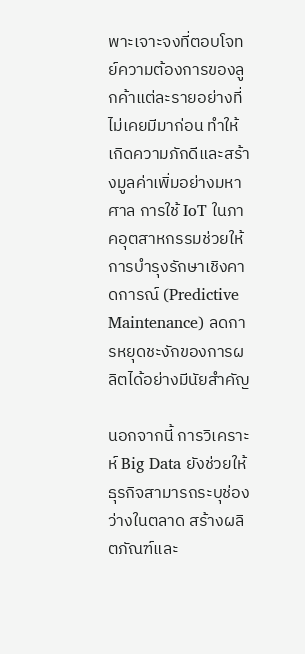พาะเจาะจงที่ตอบโจทย์ความต้องการของลูกค้าแต่ละรายอย่างที่ไม่เคยมีมาก่อน ทำให้เกิดความภักดีและสร้างมูลค่าเพิ่มอย่างมหาศาล การใช้ IoT ในภาคอุตสาหกรรมช่วยให้การบำรุงรักษาเชิงคาดการณ์ (Predictive Maintenance) ลดการหยุดชะงักของการผลิตได้อย่างมีนัยสำคัญ

นอกจากนี้ การวิเคราะห์ Big Data ยังช่วยให้ธุรกิจสามารถระบุช่องว่างในตลาด สร้างผลิตภัณฑ์และ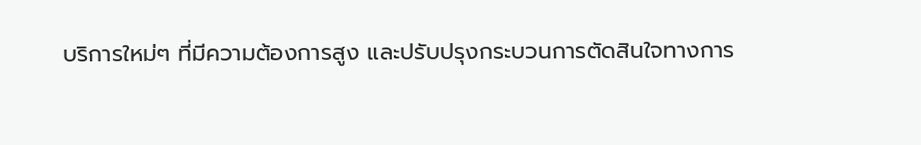บริการใหม่ๆ ที่มีความต้องการสูง และปรับปรุงกระบวนการตัดสินใจทางการ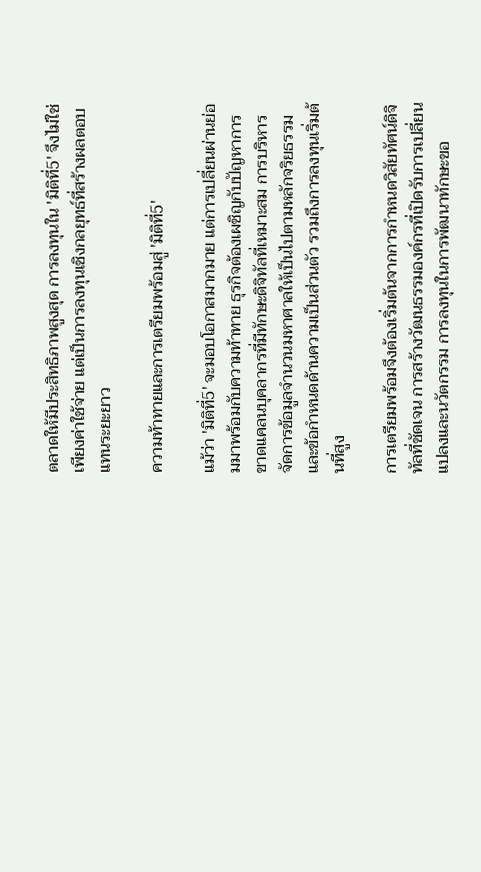ตลาดให้มีประสิทธิภาพสูงสุด การลงทุนใน 'มิติที่5' จึงไม่ใช่เพียงค่าใช้จ่าย แต่เป็นการลงทุนเชิงกลยุทธ์ที่สร้างผลตอบแทนระยะยาว

ความท้าทายและการเตรียมพร้อมสู่ 'มิติที่5'

แม้ว่า 'มิติที่5' จะมอบโอกาสมากมาย แต่การเปลี่ยนผ่านย่อมมาพร้อมกับความท้าทาย ธุรกิจต้องเผชิญกับปัญหาการขาดแคลนบุคลากรที่มีทักษะดิจิทัลที่เหมาะสม การบริหารจัดการข้อมูลจำนวนมหาศาลให้เป็นไปตามหลักจริยธรรมและข้อกำหนดด้านความเป็นส่วนตัว รวมถึงการลงทุนเริ่มต้นที่สูง

การเตรียมพร้อมจึงต้องเริ่มต้นจากการกำหนดวิสัยทัศน์ดิจิทัลที่ชัดเจน การสร้างวัฒนธรรมองค์กรที่เปิดรับการเปลี่ยนแปลงและนวัตกรรม การลงทุนในการพัฒนาทักษะขอ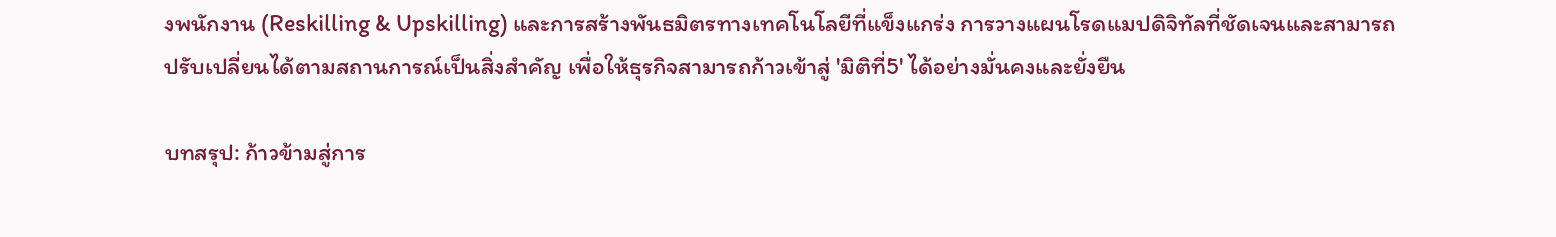งพนักงาน (Reskilling & Upskilling) และการสร้างพันธมิตรทางเทคโนโลยีที่แข็งแกร่ง การวางแผนโรดแมปดิจิทัลที่ชัดเจนและสามารถปรับเปลี่ยนได้ตามสถานการณ์เป็นสิ่งสำคัญ เพื่อให้ธุรกิจสามารถก้าวเข้าสู่ 'มิติที่5' ได้อย่างมั่นคงและยั่งยืน

บทสรุป: ก้าวข้ามสู่การ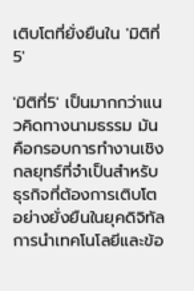เติบโตที่ยั่งยืนใน 'มิติที่5'

'มิติที่5' เป็นมากกว่าแนวคิดทางนามธรรม มันคือกรอบการทำงานเชิงกลยุทธ์ที่จำเป็นสำหรับธุรกิจที่ต้องการเติบโตอย่างยั่งยืนในยุคดิจิทัล การนำเทคโนโลยีและข้อ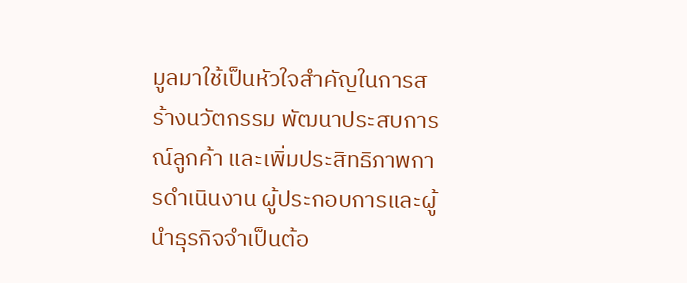มูลมาใช้เป็นหัวใจสำคัญในการสร้างนวัตกรรม พัฒนาประสบการณ์ลูกค้า และเพิ่มประสิทธิภาพการดำเนินงาน ผู้ประกอบการและผู้นำธุรกิจจำเป็นต้อ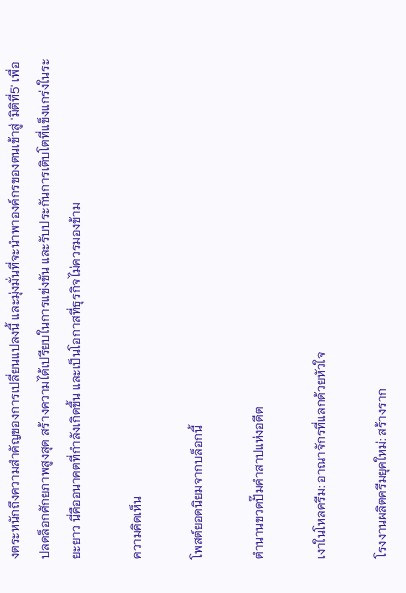งตระหนักถึงความสำคัญของการเปลี่ยนแปลงนี้ และมุ่งมั่นที่จะนำพาองค์กรของตนเข้าสู่ 'มิติที่5' เพื่อปลดล็อกศักยภาพสูงสุด สร้างความได้เปรียบในการแข่งขัน และรับประกันการเติบโตที่แข็งแกร่งในระยะยาว นี่คืออนาคตที่กำลังเกิดขึ้น และเป็นโอกาสที่ธุรกิจไม่ควรมองข้าม

ความคิดเห็น

โพสต์ยอดนิยมจากบล็อกนี้

ตำนานขวดปั๊มคำสาปแห่งอดีต

เงาในโหลครีม: อาณาจักรที่แลกด้วยหัวใจ

โรงงานผลิตครีมยุคใหม่: สร้างราก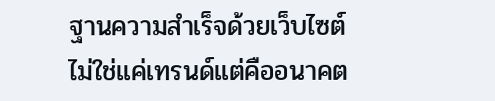ฐานความสำเร็จด้วยเว็บไซต์ ไม่ใช่แค่เทรนด์แต่คืออนาคต